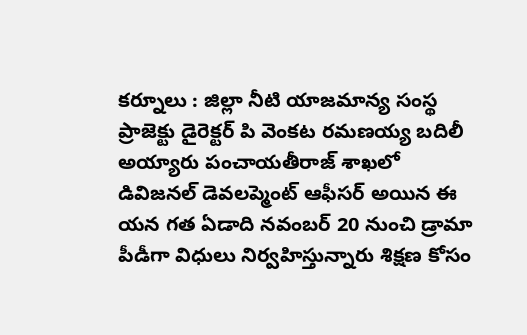కర్నూలు : జిల్లా నీటి యాజమాన్య సంస్థ ప్రాజెక్టు డైరెక్టర్ పి వెంకట రమణయ్య బదిలీ అయ్యారు పంచాయతీరాజ్ శాఖలో డివిజనల్ డెవలప్మెంట్ ఆఫీసర్ అయిన ఈ యన గత ఏడాది నవంబర్ 20 నుంచి డ్రామా పీడీగా విధులు నిర్వహిస్తున్నారు శిక్షణ కోసం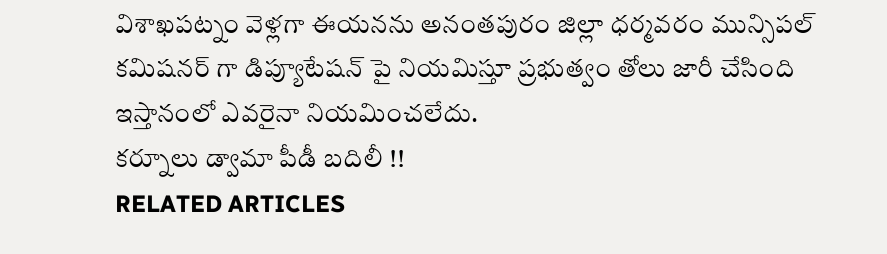విశాఖపట్నం వెళ్లగా ఈయనను అనంతపురం జిల్లా ధర్మవరం మున్సిపల్ కమిషనర్ గా డిప్యూటేషన్ పై నియమిస్తూ ప్రభుత్వం తోలు జారీ చేసింది ఇస్తానంలో ఎవరైనా నియమించలేదు.
కర్నూలు డ్వామా పీడీ బదిలీ !!
RELATED ARTICLES